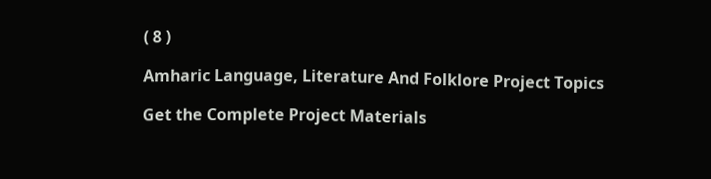( 8 )

Amharic Language, Literature And Folklore Project Topics

Get the Complete Project Materials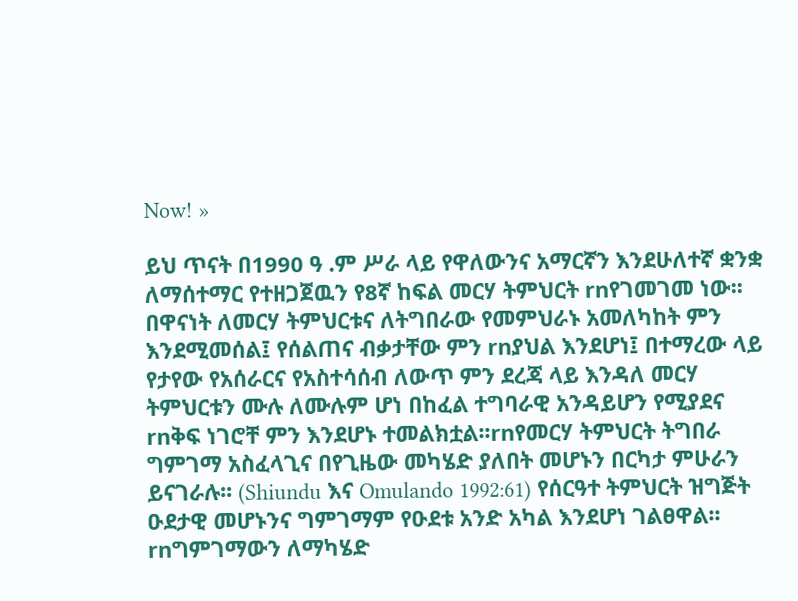Now! »

ይህ ጥናት በ1990 ዓ .ም ሥራ ላይ የዋለውንና አማርኛን እንደሁለተኛ ቋንቋ ለማሰተማር የተዘጋጀዉን የ8ኛ ከፍል መርሃ ትምህርት rnየገመገመ ነው፡፡በዋናነት ለመርሃ ትምህርቱና ለትግበራው የመምህራኑ አመለካከት ምን እንደሚመሰል፤ የሰልጠና ብቃታቸው ምን rnያህል እንደሆነ፤ በተማረው ላይ የታየው የአሰራርና የአስተሳሰብ ለውጥ ምን ደረጃ ላይ እንዳለ መርሃ ትምህርቱን ሙሉ ለሙሉም ሆነ በከፈል ተግባራዊ አንዳይሆን የሚያደና rnቅፍ ነገሮቸ ምን እንደሆኑ ተመልክቷል፡፡rnየመርሃ ትምህርት ትግበራ ግምገማ አስፈላጊና በየጊዜው መካሄድ ያለበት መሆኑን በርካታ ምሁራን ይናገራሉ፡፡ (Shiundu እና Omulando 1992:61) የሰርዓተ ትምህርት ዝግጅት ዑደታዊ መሆኑንና ግምገማም የዑደቱ አንድ አካል እንደሆነ ገልፀዋል፡፡rnግምገማውን ለማካሄድ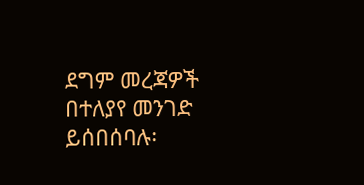ደግም መረጃዎች በተለያየ መንገድ ይሰበሰባሉ፡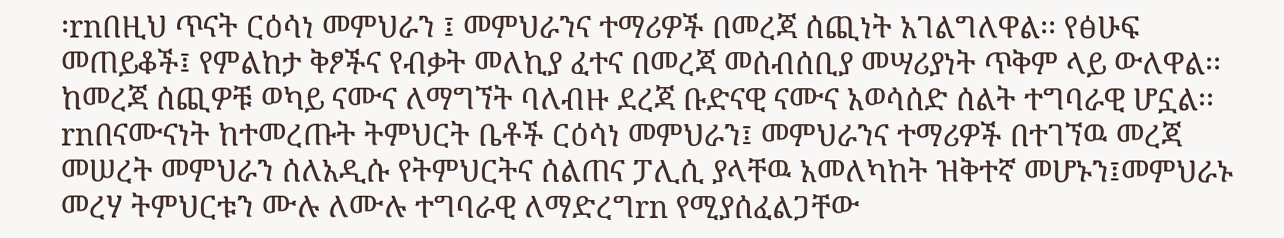፡rnበዚህ ጥናት ርዕሳነ መምህራን ፤ መምህራንና ተማሪዎች በመረጃ ሰጪነት አገልግለዋል፡፡ የፅሁፍ መጠይቆች፤ የምልከታ ቅፆችና የብቃት መለኪያ ፈተና በመረጃ መሰብሰቢያ መሣሪያነት ጥቅም ላይ ውለዋል፡፡ ከመረጃ ሰጪዎቹ ወካይ ናሙና ለማግኘት ባለብዙ ደረጃ ቡድናዊ ናሙና አወሳሰድ ሰልት ተግባራዊ ሆኗል፡፡rnበናሙናነት ከተመረጡት ትምህርት ቤቶች ርዕሳነ መምህራን፤ መምህራንና ተማሪዎች በተገኘዉ መረጃ መሠረት መምህራን ሰለአዲሱ የትምህርትና ሰልጠና ፓሊሲ ያላቸዉ አመለካከት ዝቅተኛ መሆኑን፤መምህራኑ መረሃ ትምህርቱን ሙሉ ለሙሉ ተግባራዊ ለማድረግrn የሚያሰፈልጋቸው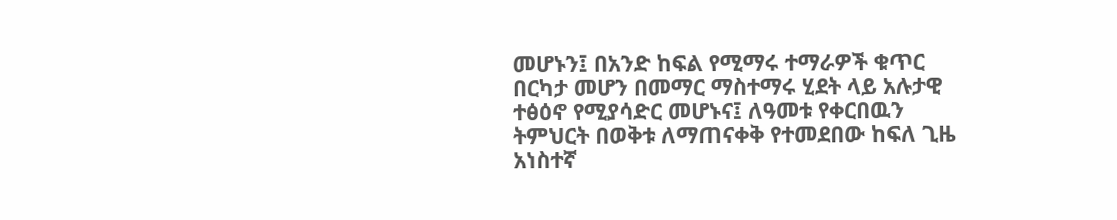መሆኑን፤ በአንድ ከፍል የሚማሩ ተማራዎች ቁጥር በርካታ መሆን በመማር ማስተማሩ ሂደት ላይ አሉታዊ ተፅዕኖ የሚያሳድር መሆኑና፤ ለዓመቱ የቀርበዉን ትምህርት በወቅቱ ለማጠናቀቅ የተመደበው ከፍለ ጊዜ አነስተኛ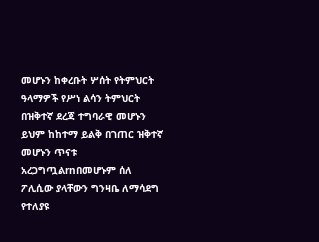መሆኑን ከቀረቡት ሦሰት የትምህርት ዓላማዎች የሥነ ልሳን ትምህርት በዝቅተኛ ደረጃ ተግባራዊ መሆኑን ይህም ከከተማ ይልቅ በገጠር ዝቅተኛ መሆኑን ጥናቱ አረጋግጧልrnበመሆኑም ሰለ ፖሊሲው ያላቸውን ግንዛቤ ለማሳደግ የተለያዩ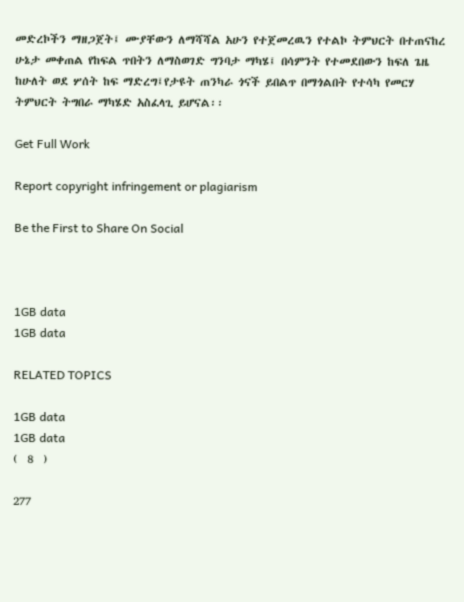መድረኮችን ማዘጋጀት፤ ሙያቸውን ለማሻሻል አሁን የተጀመረዉን የተልኮ ትምህርት በተጠናከረ ሁኔታ መቀጠል የከፍል ጥበትን ለማስወገድ ግንባታ ማካሄ፤ በሳምንት የተመደበውን ከፍለ ጌዜ ከሁለት ወደ ሦሰት ከፍ ማድረግ፤የታዩት ጠንካራ ጎናች ይበልጥ በማጎልበት የተሳካ የመርሃ ትምህርት ትግበራ ማካሄድ አስፈላጊ ይሆናል፡፡

Get Full Work

Report copyright infringement or plagiarism

Be the First to Share On Social



1GB data
1GB data

RELATED TOPICS

1GB data
1GB data
(  8  )

277